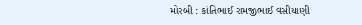મોરબી : કાંતિભાઈ રામજીભાઈ વસીયાણી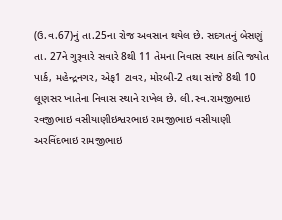(ઉ.વ.67)નું તા.25ના રોજ અવસાન થયેલ છે. સદગતનું બેસણું તા. 27ને ગુરૂવારે સવારે 8થી 11 તેમના નિવાસ સ્થાન કાંતિ જ્યોત પાર્ક, મહેન્દ્રનગર, એફ1 ટાવર, મોરબી-2 તથા સાંજે 8થી 10 લૂણસર ખાતેના નિવાસ સ્થાને રાખેલ છે. લી.સ્વ.રામજીભાઇ રવજીભાઇ વસીયાણીઇશ્વરભાઇ રામજીભાઇ વસીયાણી અરવિંદભાઇ રામજીભાઇ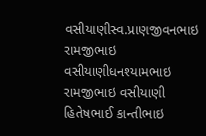વસીયાણીસ્વ.પ્રાણજીવનભાઇ રામજીભાઇ વસીયાણીધનશ્યામભાઇ રામજીભાઇ વસીયાણી હિતેષભાઈ કાન્તીભાઇ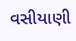વસીયાણી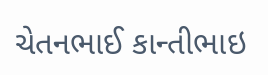ચેતનભાઈ કાન્તીભાઇ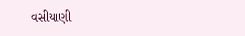વસીયાણી